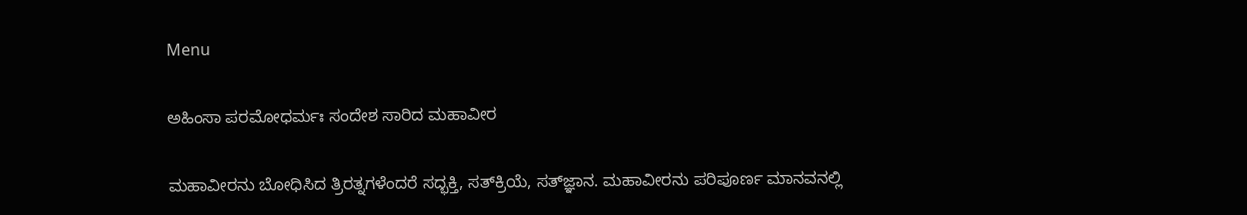Menu

ಅಹಿಂಸಾ ಪರಮೋಧರ್ಮಃ ಸಂದೇಶ ಸಾರಿದ ಮಹಾವೀರ

ಮಹಾವೀರನು ಬೋಧಿಸಿದ ತ್ರಿರತ್ನಗಳೆಂದರೆ ಸದ್ಭಕ್ತಿ, ಸತ್‌ಕ್ರಿಯೆ, ಸತ್‌ಜ್ಞಾನ. ಮಹಾವೀರನು ಪರಿಪೂರ್ಣ ಮಾನವನಲ್ಲಿ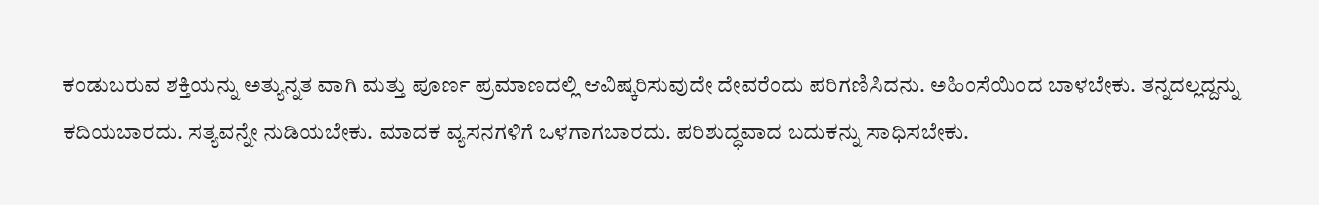ಕಂಡುಬರುವ ಶಕ್ತಿಯನ್ನು ಅತ್ಯುನ್ನತ ವಾಗಿ ಮತ್ತು ಪೂರ್ಣ ಪ್ರಮಾಣದಲ್ಲಿ ಆವಿಷ್ಕರಿಸುವುದೇ ದೇವರೆಂದು ಪರಿಗಣಿಸಿದನು. ಅಹಿಂಸೆಯಿಂದ ಬಾಳಬೇಕು. ತನ್ನದಲ್ಲದ್ದನ್ನು ಕದಿಯಬಾರದು. ಸತ್ಯವನ್ನೇ ನುಡಿಯಬೇಕು. ಮಾದಕ ವ್ಯಸನಗಳಿಗೆ ಒಳಗಾಗಬಾರದು. ಪರಿಶುದ್ಧವಾದ ಬದುಕನ್ನು ಸಾಧಿಸಬೇಕು.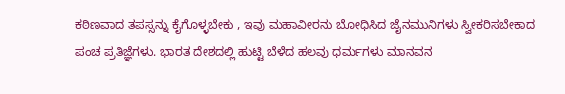ಕಠಿಣವಾದ ತಪಸ್ಸನ್ನು ಕೈಗೊಳ್ಳಬೇಕು , ಇವು ಮಹಾವೀರನು ಬೋಧಿಸಿದ ಜೈನಮುನಿಗಳು ಸ್ವೀಕರಿಸಬೇಕಾದ ಪಂಚ ಪ್ರತಿಜ್ಞೆಗಳು. ಭಾರತ ದೇಶದಲ್ಲಿ ಹುಟ್ಟಿ ಬೆಳೆದ ಹಲವು ಧರ್ಮಗಳು ಮಾನವನ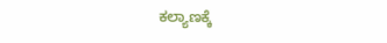ಕಲ್ಯಾಣಕ್ಕೆ